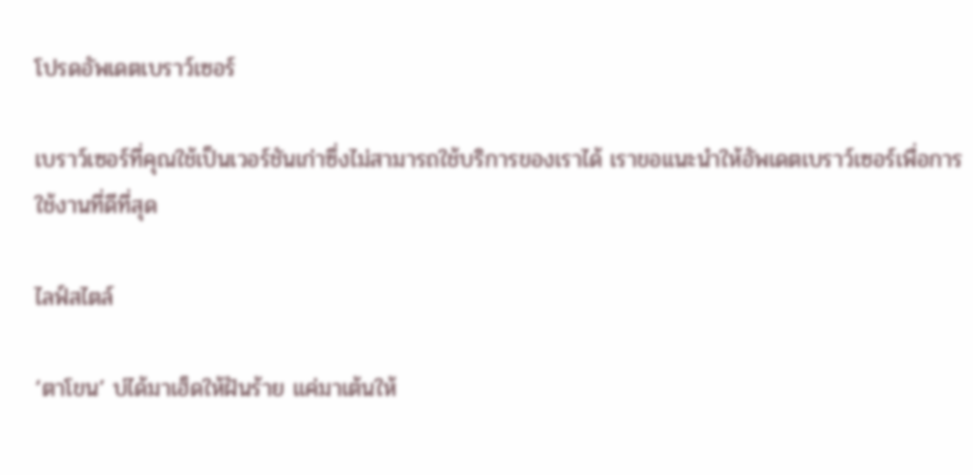โปรดอัพเดตเบราว์เซอร์

เบราว์เซอร์ที่คุณใช้เป็นเวอร์ชันเก่าซึ่งไม่สามารถใช้บริการของเราได้ เราขอแนะนำให้อัพเดตเบราว์เซอร์เพื่อการใช้งานที่ดีที่สุด

ไลฟ์สไตล์

‘ตาโขน’ บ่ได้มาเฮ็ดให้ฝันร้าย แค่มาเต้นให้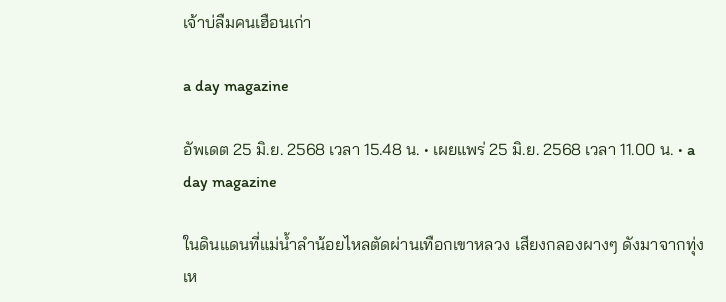เจ้าบ่ลืมคนเฮือนเก่า

a day magazine

อัพเดต 25 มิ.ย. 2568 เวลา 15.48 น. • เผยแพร่ 25 มิ.ย. 2568 เวลา 11.00 น. • a day magazine

ในดินแดนที่แม่น้ำลำน้อยไหลตัดผ่านเทือกเขาหลวง เสียงกลองผางๆ ดังมาจากทุ่ง เห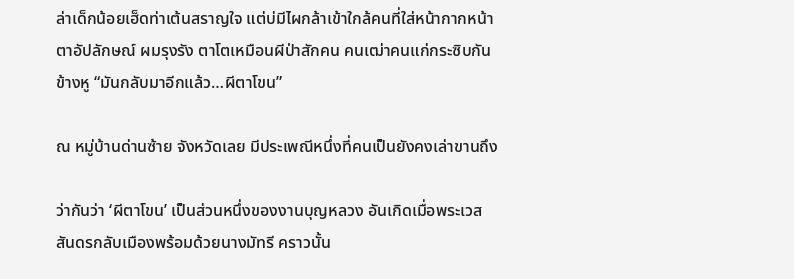ล่าเด็กน้อยเฮ็ดท่าเต้นสราญใจ แต่บ่มีไผกล้าเข้าใกล้คนที่ใส่หน้ากากหน้าตาอัปลักษณ์ ผมรุงรัง ตาโตเหมือนผีป่าสักคน คนเฒ่าคนแก่กระซิบกันข้างหู “มันกลับมาอีกแล้ว…ผีตาโขน”

ณ หมู่บ้านด่านซ้าย จังหวัดเลย มีประเพณีหนึ่งที่คนเป็นยังคงเล่าขานถึง

ว่ากันว่า ‘ผีตาโขน’ เป็นส่วนหนึ่งของงานบุญหลวง อันเกิดเมื่อพระเวสสันดรกลับเมืองพร้อมด้วยนางมัทรี คราวนั้น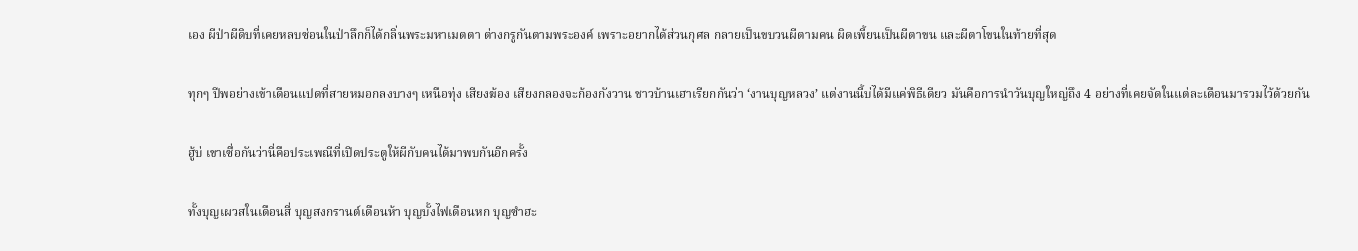เอง ผีป่าผีดิบที่เคยหลบซ่อนในป่าลึกก็ได้กลิ่นพระมหาเมตตา ต่างกรูกันตามพระองค์ เพราะอยากได้ส่วนกุศล กลายเป็นขบวนผีตามคน ผิดเพี้ยนเป็นผีตาขน และผีตาโขนในท้ายที่สุด

ทุกๆ ปีพอย่างเข้าเดือนแปดที่สายหมอกลงบางๆ เหนือทุ่ง เสียงฆ้อง เสียงกลองจะก้องกังวาน ชาวบ้านเฮาเรียกกันว่า ‘งานบุญหลวง’ แต่งานนี้บ่ได้มีแค่พิธีเดียว มันคือการนำวันบุญใหญ่ถึง 4 อย่างที่เคยจัดในแต่ละเดือนมารวมไว้ด้วยกัน

ฮู้บ่ เขาเซื่อกันว่านี่คือประเพณีที่เปิดประตูให้ผีกับคนได้มาพบกันอีกครั้ง

ทั้งบุญเผวสในเดือนสี่ บุญสงกรานต์เดือนห้า บุญบั้งไฟเดือนหก บุญซำฮะ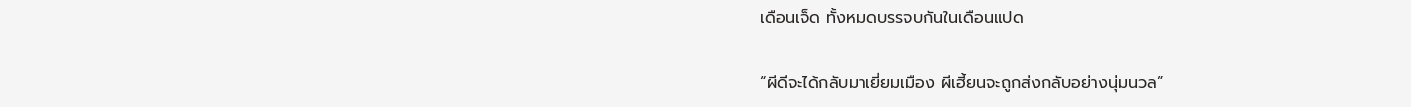เดือนเจ็ด ทั้งหมดบรรจบกันในเดือนแปด

“ผีดีจะได้กลับมาเยี่ยมเมือง ผีเฮี้ยนจะถูกส่งกลับอย่างนุ่มนวล”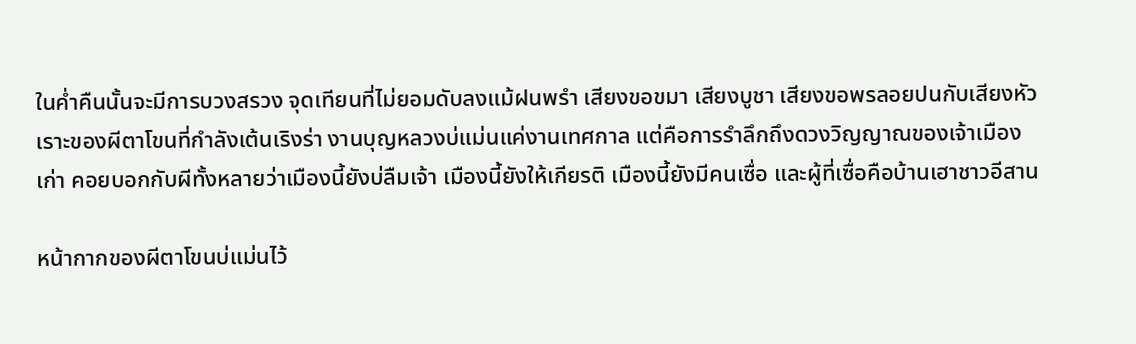ในค่ำคืนนั้นจะมีการบวงสรวง จุดเทียนที่ไม่ยอมดับลงแม้ฝนพรำ เสียงขอขมา เสียงบูชา เสียงขอพรลอยปนกับเสียงหัวเราะของผีตาโขนที่กำลังเต้นเริงร่า งานบุญหลวงบ่แม่นแค่งานเทศกาล แต่คือการรำลึกถึงดวงวิญญาณของเจ้าเมืองเก่า คอยบอกกับผีทั้งหลายว่าเมืองนี้ยังบ่ลืมเจ้า เมืองนี้ยังให้เกียรติ เมืองนี้ยังมีคนเซื่อ และผู้ที่เซื่อคือบ้านเฮาชาวอีสาน

หน้ากากของผีตาโขนบ่แม่นไว้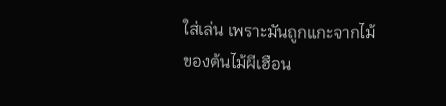ใส่เล่น เพราะมันถูกแกะจากไม้ของต้นไม้ผีเฮือน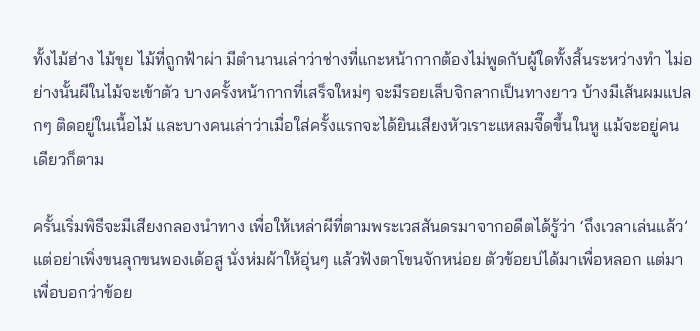ทั้งไม้ฮ่าง ไม้ขุย ไม้ที่ถูกฟ้าผ่า มีตำนานเล่าว่าช่างที่แกะหน้ากากต้องไม่พูดกับผู้ใดทั้งสิ้นระหว่างทำ ไม่อย่างนั้นผีในไม้จะเข้าตัว บางครั้งหน้ากากที่เสร็จใหม่ๆ จะมีรอยเล็บจิกลากเป็นทางยาว บ้างมีเส้นผมแปลกๆ ติดอยู่ในเนื้อไม้ และบางคนเล่าว่าเมื่อใส่ครั้งแรกจะได้ยินเสียงหัวเราะแหลมจี๊ดขึ้นในหู แม้จะอยู่คนเดียวก็ตาม

ครั้นเริ่มพิธีจะมีเสียงกลองนำทาง เพื่อให้เหล่าผีที่ตามพระเวสสันดรมาจากอดีตได้รู้ว่า ‘ถึงเวลาเล่นแล้ว’ แต่อย่าเพิ่งขนลุกขนพองเด้อสู นั่งห่มผ้าให้อุ่นๆ แล้วฟังตาโขนจักหน่อย ตัวข้อยบ่ได้มาเพื่อหลอก แต่มาเพื่อบอกว่าข้อย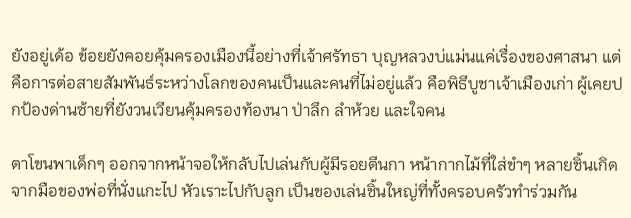ยังอยู่เด้อ ข้อยยังคอยคุ้มครองเมืองนี้อย่างที่เจ้าศรัทธา บุญหลวงบ่แม่นแค่เรื่องของศาสนา แต่คือการต่อสายสัมพันธ์ระหว่างโลกของคนเป็นและคนที่ไม่อยู่แล้ว คือพิธีบูชาเจ้าเมืองเก่า ผู้เคยปกป้องด่านซ้ายที่ยังวนเวียนคุ้มครองท้องนา ป่าลึก ลำห้วย และใจคน

ตาโขนพาเด็กๆ ออกจากหน้าจอให้กลับไปเล่นกับผู้มีรอยตีนกา หน้ากากไม้ที่ใส่ขำๆ หลายชิ้นเกิดจากมือของพ่อที่นั่งแกะไป หัวเราะไปกับลูก เป็นของเล่นชิ้นใหญ่ที่ทั้งครอบครัวทำร่วมกัน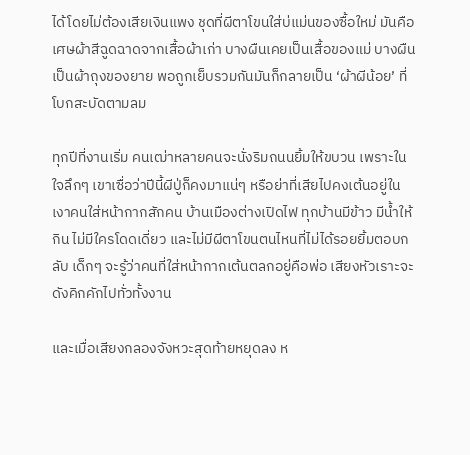ได้โดยไม่ต้องเสียเงินแพง ชุดที่ผีตาโขนใส่บ่แม่นของซื้อใหม่ มันคือเศษผ้าสีฉูดฉาดจากเสื้อผ้าเก่า บางผืนเคยเป็นเสื้อของแม่ บางผืนเป็นผ้าถุงของยาย พอถูกเย็บรวมกันมันก็กลายเป็น ‘ผ้าผีน้อย’ ที่โบกสะบัดตามลม

ทุกปีที่งานเริ่ม คนเฒ่าหลายคนจะนั่งริมถนนยิ้มให้ขบวน เพราะในใจลึกๆ เขาเซื่อว่าปีนี้ผีปู่ก็คงมาแน่ๆ หรือย่าที่เสียไปคงเต้นอยู่ในเงาคนใส่หน้ากากสักคน บ้านเมืองต่างเปิดไฟ ทุกบ้านมีข้าว มีน้ำให้กิน ไม่มีใครโดดเดี่ยว และไม่มีผีตาโขนตนไหนที่ไม่ได้รอยยิ้มตอบกลับ เด็กๆ จะรู้ว่าคนที่ใส่หน้ากากเต้นตลกอยู่คือพ่อ เสียงหัวเราะจะดังคิกคักไปทั่วทั้งงาน

และเมื่อเสียงกลองจังหวะสุดท้ายหยุดลง ห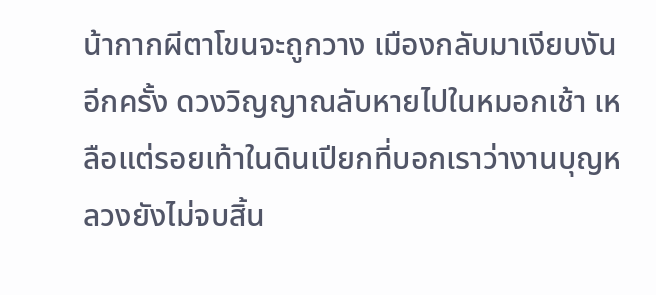น้ากากผีตาโขนจะถูกวาง เมืองกลับมาเงียบงันอีกครั้ง ดวงวิญญาณลับหายไปในหมอกเช้า เหลือแต่รอยเท้าในดินเปียกที่บอกเราว่างานบุญหลวงยังไม่จบสิ้น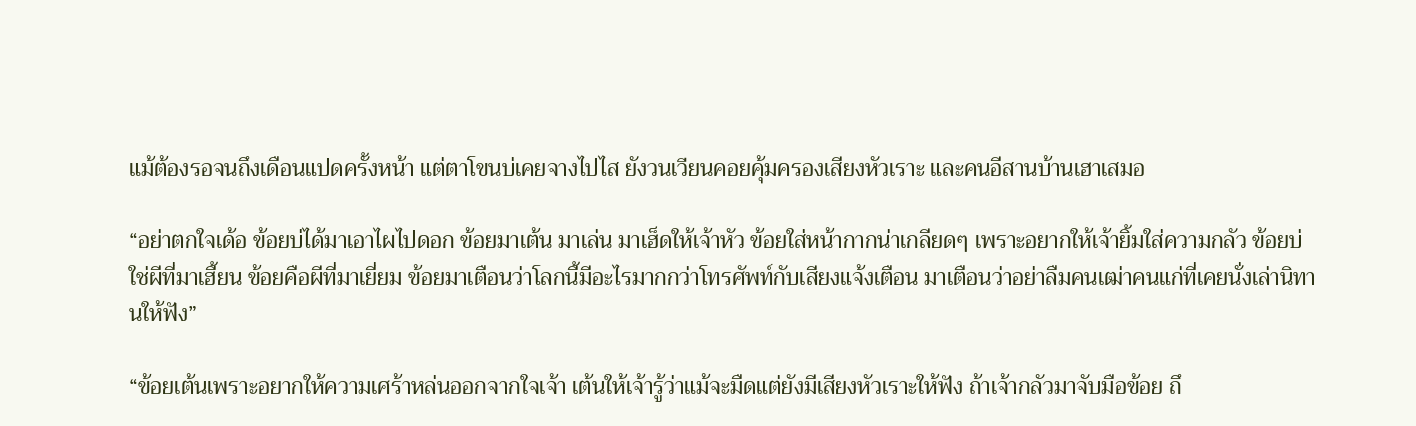แม้ต้องรอจนถึงเดือนแปดครั้งหน้า แต่ตาโขนบ่เคยจางไปไส ยังวนเวียนคอยคุ้มครองเสียงหัวเราะ และคนอีสานบ้านเฮาเสมอ

“อย่าตกใจเด้อ ข้อยบ่ได้มาเอาไผไปดอก ข้อยมาเต้น มาเล่น มาเฮ็ดให้เจ้าหัว ข้อยใส่หน้ากากน่าเกลียดๆ เพราะอยากให้เจ้ายิ้มใส่ความกลัว ข้อยบ่ใช่ผีที่มาเฮี้ยน ข้อยคือผีที่มาเยี่ยม ข้อยมาเตือนว่าโลกนี้มีอะไรมากกว่าโทรศัพท์กับเสียงแจ้งเตือน มาเตือนว่าอย่าลืมคนเฒ่าคนแก่ที่เคยนั่งเล่านิทานให้ฟัง”

“ข้อยเต้นเพราะอยากให้ความเศร้าหล่นออกจากใจเจ้า เต้นให้เจ้ารู้ว่าแม้จะมืดแต่ยังมีเสียงหัวเราะให้ฟัง ถ้าเจ้ากลัวมาจับมือข้อย ถึ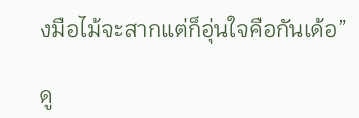งมือไม้จะสากแต่ก็อุ่นใจคือกันเด้อ”

ดู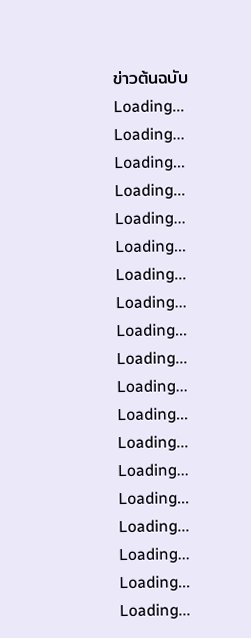ข่าวต้นฉบับ
Loading...
Loading...
Loading...
Loading...
Loading...
Loading...
Loading...
Loading...
Loading...
Loading...
Loading...
Loading...
Loading...
Loading...
Loading...
Loading...
Loading...
Loading...
Loading...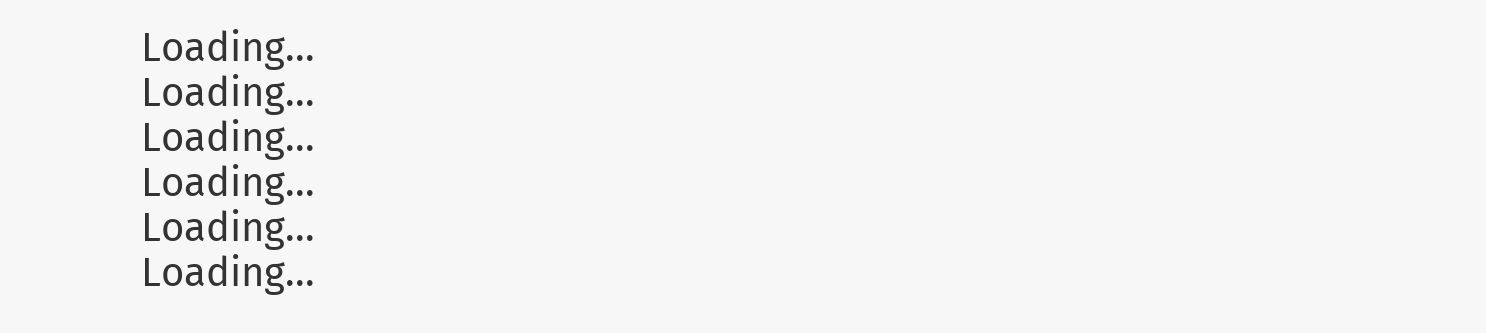Loading...
Loading...
Loading...
Loading...
Loading...
Loading...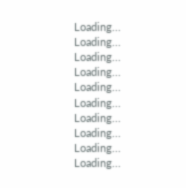Loading...
Loading...
Loading...
Loading...
Loading...
Loading...
Loading...
Loading...
Loading...
Loading...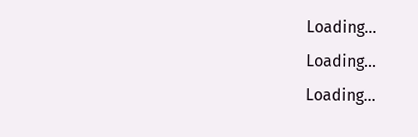Loading...
Loading...
Loading...